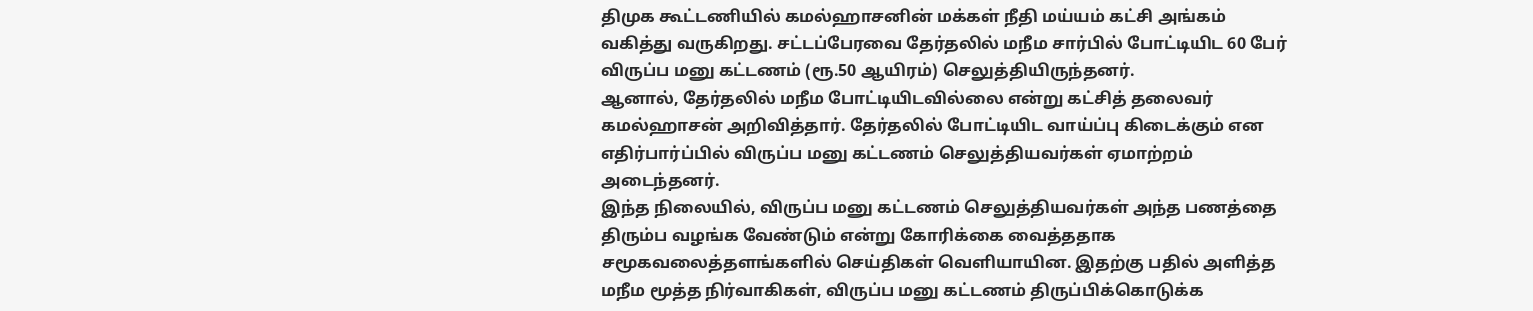திமுக கூட்டணியில் கமல்ஹாசனின் மக்கள் நீதி மய்யம் கட்சி அங்கம் வகித்து வருகிறது. சட்டப்பேரவை தேர்தலில் மநீம சார்பில் போட்டியிட 60 பேர் விருப்ப மனு கட்டணம் (ரூ.50 ஆயிரம்) செலுத்தியிருந்தனர்.
ஆனால், தேர்தலில் மநீம போட்டியிடவில்லை என்று கட்சித் தலைவர் கமல்ஹாசன் அறிவித்தார். தேர்தலில் போட்டியிட வாய்ப்பு கிடைக்கும் என எதிர்பார்ப்பில் விருப்ப மனு கட்டணம் செலுத்தியவர்கள் ஏமாற்றம் அடைந்தனர்.
இந்த நிலையில், விருப்ப மனு கட்டணம் செலுத்தியவர்கள் அந்த பணத்தை திரும்ப வழங்க வேண்டும் என்று கோரிக்கை வைத்ததாக சமூகவலைத்தளங்களில் செய்திகள் வெளியாயின. இதற்கு பதில் அளித்த மநீம மூத்த நிர்வாகிகள், விருப்ப மனு கட்டணம் திருப்பிக்கொடுக்க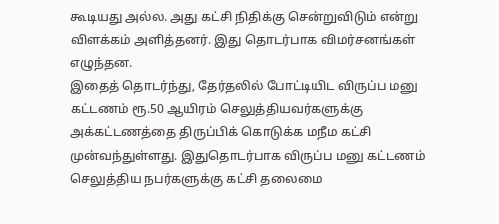கூடியது அல்ல. அது கட்சி நிதிக்கு சென்றுவிடும் என்று விளக்கம் அளித்தனர். இது தொடர்பாக விமர்சனங்கள் எழுந்தன.
இதைத் தொடர்ந்து, தேர்தலில் போட்டியிட விருப்ப மனு கட்டணம் ரூ.50 ஆயிரம் செலுத்தியவர்களுக்கு அக்கட்டணத்தை திருப்பிக் கொடுக்க மநீம கட்சி முன்வந்துள்ளது. இதுதொடர்பாக விருப்ப மனு கட்டணம் செலுத்திய நபர்களுக்கு கட்சி தலைமை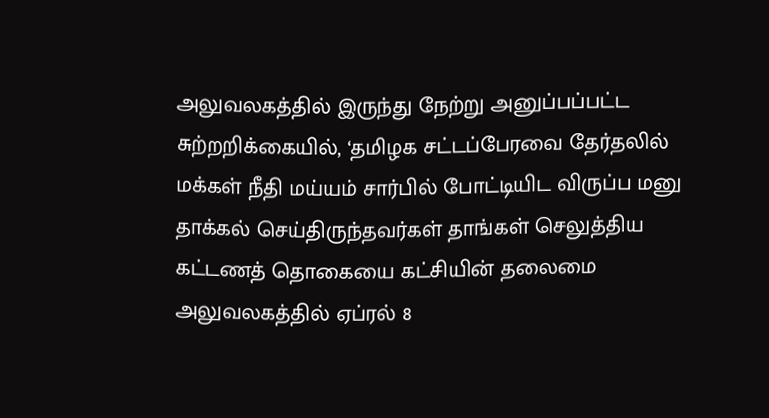அலுவலகத்தில் இருந்து நேற்று அனுப்பப்பட்ட சுற்றறிக்கையில், ‘தமிழக சட்டப்பேரவை தேர்தலில் மக்கள் நீதி மய்யம் சார்பில் போட்டியிட விருப்ப மனு தாக்கல் செய்திருந்தவர்கள் தாங்கள் செலுத்திய கட்டணத் தொகையை கட்சியின் தலைமை அலுவலகத்தில் ஏப்ரல் 8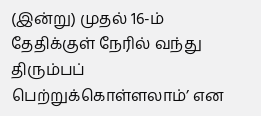(இன்று) முதல் 16-ம் தேதிக்குள் நேரில் வந்து திரும்பப் பெற்றுக்கொள்ளலாம்’ என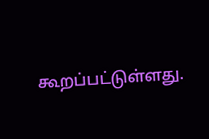கூறப்பட்டுள்ளது.